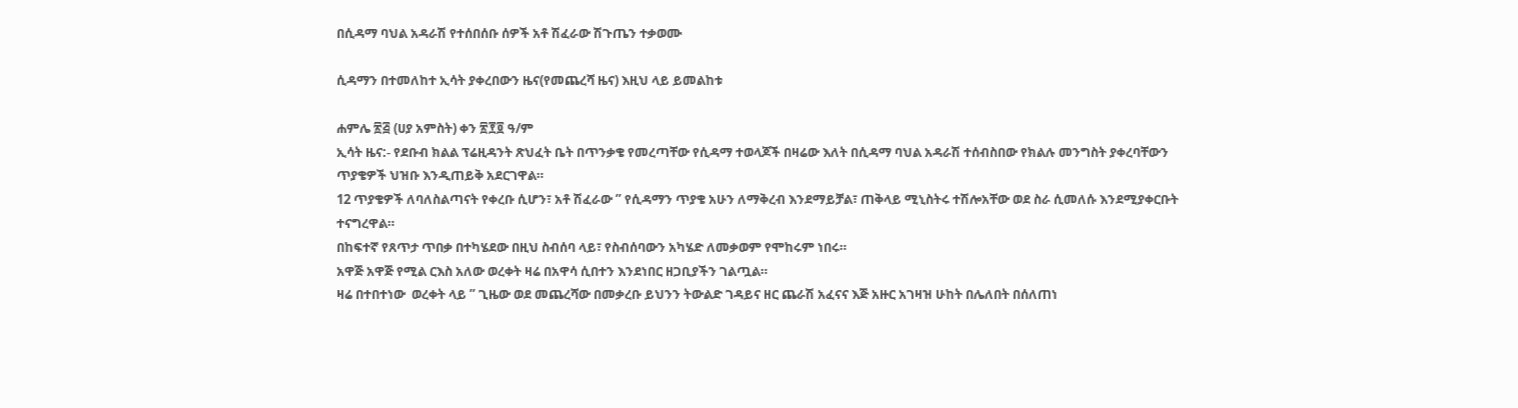በሲዳማ ባህል አዳራሽ የተሰበሰቡ ሰዎች አቶ ሽፈራው ሽጉጤን ተቃወሙ

ሲዳማን በተመለከተ ኢሳት ያቀረበውን ዜና(የመጨረሻ ዜና) እዚህ ላይ ይመልከቱ

ሐምሌ ፳፭ (ሀያ አምስት) ቀን ፳፻፬ ዓ/ም
ኢሳት ዜና:- የደቡብ ክልል ፕሬዚዳንት ጽህፈት ቤት በጥንቃቄ የመረጣቸው የሲዳማ ተወላጆች በዛሬው እለት በሲዳማ ባህል አዳራሽ ተሰብስበው የክልሉ መንግስት ያቀረባቸውን ጥያቄዎች ህዝቡ እንዲጠይቅ አደርገዋል።
12 ጥያቄዎች ለባለስልጣናት የቀረቡ ሲሆን፣ አቶ ሽፈራው ” የሲዳማን ጥያቄ አሁን ለማቅረብ እንደማይቻል፣ ጠቅላይ ሚኒስትሩ ተሽሎአቸው ወደ ስራ ሲመለሱ እንደሚያቀርቡት ተናግረዋል።
በከፍተኛ የጸጥታ ጥበቃ በተካሄደው በዚህ ስብሰባ ላይ፣ የስብሰባውን አካሄድ ለመቃወም የሞከሩም ነበሩ።
አዋጅ አዋጅ የሚል ርእስ አለው ወረቀት ዛሬ በአዋሳ ሲበተን እንደነበር ዘጋቢያችን ገልጧል።
ዛሬ በተበተነው  ወረቀት ላይ ” ጊዜው ወደ መጨረሻው በመቃረቡ ይህንን ትውልድ ገዳይና ዘር ጨራሽ አፈናና እጅ አዙር አገዛዝ ሁከት በሌለበት በሰለጠነ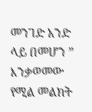መንገድ አንድ ላይ በመሆን ” እንቃወመው የሚል መልክት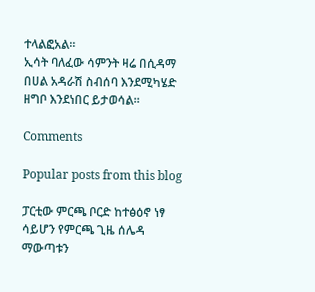ተላልፎአል።
ኢሳት ባለፈው ሳምንት ዛሬ በሲዳማ በሀል አዳራሽ ስብሰባ እንደሚካሄድ ዘግቦ እንደነበር ይታወሳል።

Comments

Popular posts from this blog

ፓርቲው ምርጫ ቦርድ ከተፅዕኖ ነፃ ሳይሆን የምርጫ ጊዜ ሰሌዳ ማውጣቱን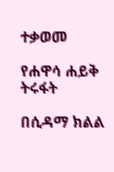ተቃወመ

የሐዋሳ ሐይቅ ትሩፋት

በሲዳማ ክልል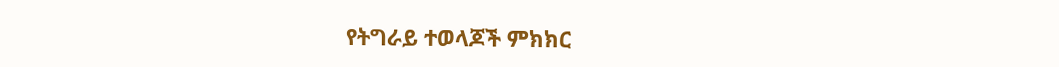የትግራይ ተወላጆች ምክክር